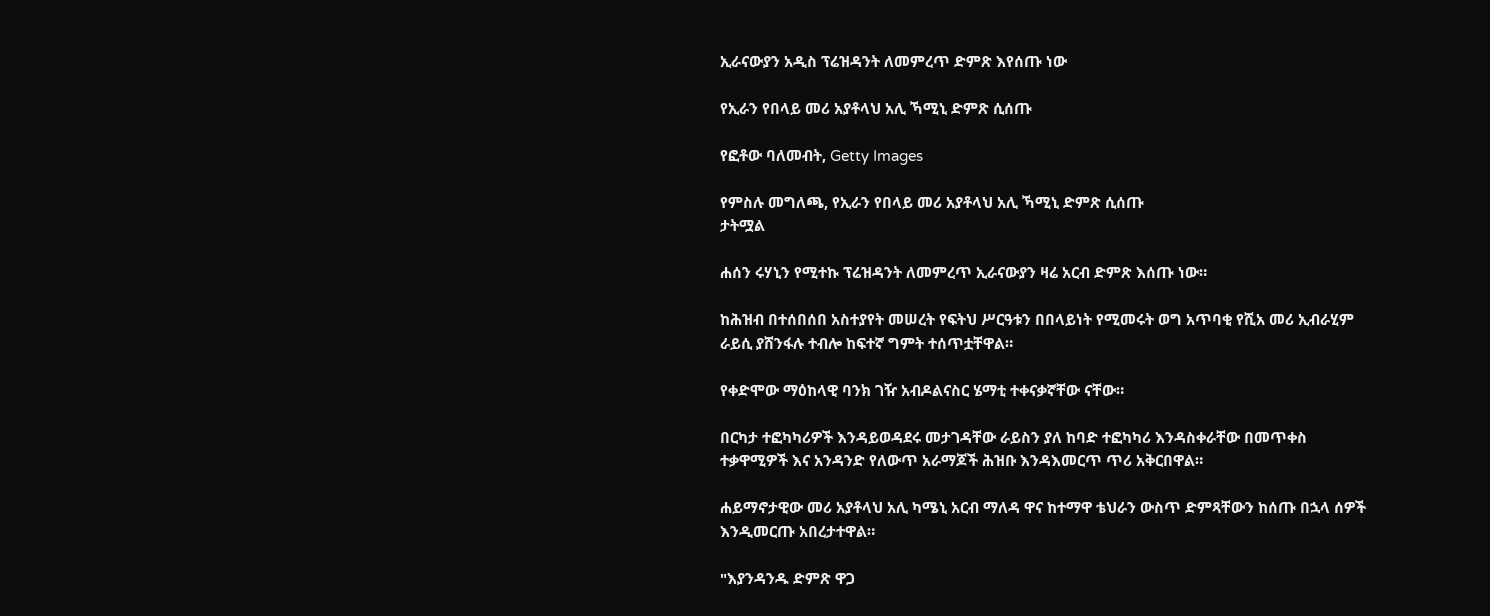ኢራናውያን አዲስ ፕሬዝዳንት ለመምረጥ ድምጽ እየሰጡ ነው

የኢራን የበላይ መሪ አያቶላህ አሊ ኻሚኒ ድምጽ ሲሰጡ

የፎቶው ባለመብት, Getty Images

የምስሉ መግለጫ, የኢራን የበላይ መሪ አያቶላህ አሊ ኻሚኒ ድምጽ ሲሰጡ
ታትሟል

ሐሰን ሩሃኒን የሚተኩ ፕሬዝዳንት ለመምረጥ ኢራናውያን ዛሬ አርብ ድምጽ እሰጡ ነው።

ከሕዝብ በተሰበሰበ አስተያየት መሠረት የፍትህ ሥርዓቱን በበላይነት የሚመሩት ወግ አጥባቂ የሺአ መሪ ኢብራሂም ራይሲ ያሸንፋሉ ተብሎ ከፍተኛ ግምት ተሰጥቷቸዋል።

የቀድሞው ማዕከላዊ ባንክ ገዥ አብዶልናስር ሄማቲ ተቀናቃኛቸው ናቸው።

በርካታ ተፎካካሪዎች እንዳይወዳደሩ መታገዳቸው ራይስን ያለ ከባድ ተፎካካሪ እንዳስቀራቸው በመጥቀስ ተቃዋሚዎች እና አንዳንድ የለውጥ አራማጆች ሕዝቡ እንዳእመርጥ ጥሪ አቅርበዋል።

ሐይማኖታዊው መሪ አያቶላህ አሊ ካሜኒ አርብ ማለዳ ዋና ከተማዋ ቴህራን ውስጥ ድምጻቸውን ከሰጡ በኋላ ሰዎች እንዲመርጡ አበረታተዋል።

"እያንዳንዱ ድምጽ ዋጋ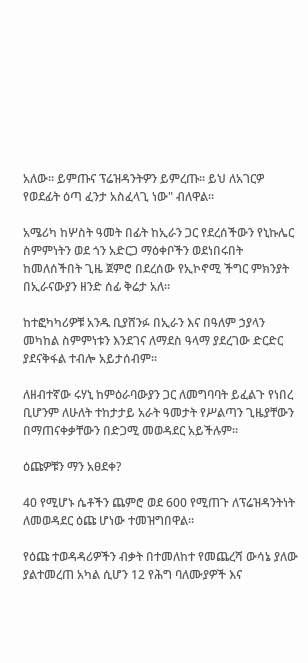አለው። ይምጡና ፕሬዝዳንትዎን ይምረጡ። ይህ ለአገርዎ የወደፊት ዕጣ ፈንታ አስፈላጊ ነው" ብለዋል።

አሜሪካ ከሦስት ዓመት በፊት ከኢራን ጋር የደረሰችውን የኒኩሌር ስምምነትን ወደ ጎን አድርጋ ማዕቀቦችን ወደነበሩበት ከመለሰችበት ጊዜ ጀምሮ በደረሰው የኢኮኖሚ ችግር ምክንያት በኢራናውያን ዘንድ ሰፊ ቅሬታ አለ።

ከተፎካካሪዎቹ አንዱ ቢያሸንፉ በኢራን እና በዓለም ኃያላን መካከል ስምምነቱን እንደገና ለማደስ ዓላማ ያደረገው ድርድር ያደናቅፋል ተብሎ አይታሰብም።

ለዘብተኛው ሩሃኒ ከምዕራባውያን ጋር ለመግባባት ይፈልጉ የነበረ ቢሆንም ለሁለት ተከታታይ አራት ዓመታት የሥልጣን ጊዜያቸውን በማጠናቀቃቸውን በድጋሚ መወዳደር አይችሉም።

ዕጩዎቹን ማን አፀደቀ?

40 የሚሆኑ ሴቶችን ጨምሮ ወደ 600 የሚጠጉ ለፕሬዝዳንትነት ለመወዳደር ዕጩ ሆነው ተመዝግበዋል።

የዕጩ ተወዳዳሪዎችን ብቃት በተመለከተ የመጨረሻ ውሳኔ ያለው ያልተመረጠ አካል ሲሆን 12 የሕግ ባለሙያዎች እና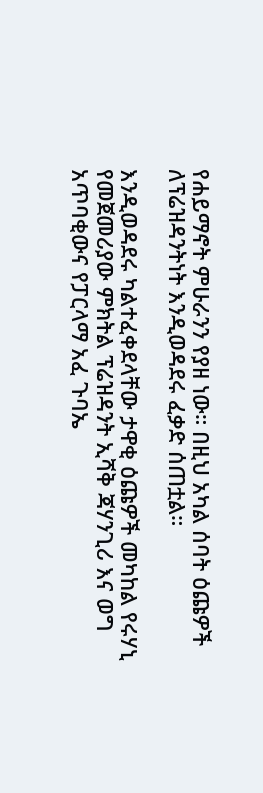የሐይማኖት ምሁራንን የያዘ ነው። በዚህ አካል ሰባት ዕጩዎች ለፕሬዝዳንትነት እንዲወዳደሩ ፈቃድ ሰጠቷል።

እንዲወዳደሩ ካልተፈቀደላቸው ታዋቂ ዕጩዎች መካከል የሩሃኒ የመጀመሪያው ምክትል ፕሬዝዳንት ኢሻቅ ጃሃንጊሪ እና ወግ አጥባቂውና የፓርላማ አፈ ጉባኤ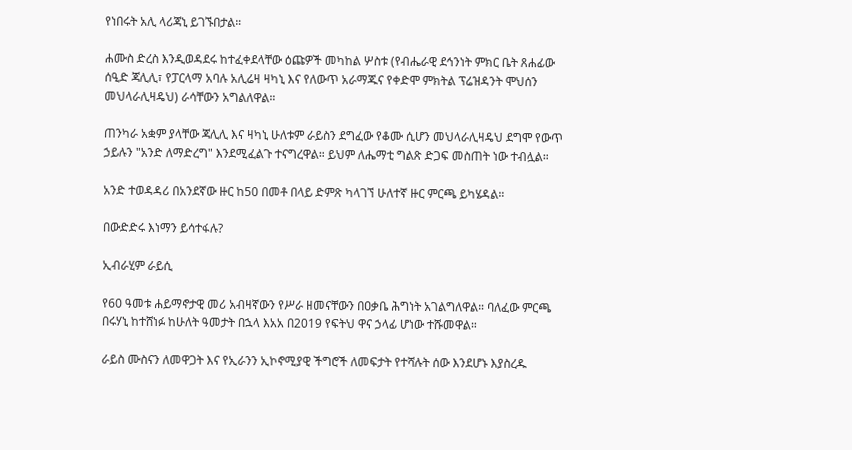የነበሩት አሊ ላሪጃኒ ይገኙበታል።

ሐሙስ ድረስ እንዲወዳደሩ ከተፈቀደላቸው ዕጩዎች መካከል ሦስቱ (የብሔራዊ ደኅንነት ምክር ቤት ጸሐፊው ሰዒድ ጃሊሊ፣ የፓርላማ አባሉ አሊሬዛ ዛካኒ እና የለውጥ አራማጁና የቀድሞ ምክትል ፕሬዝዳንት ሞህሰን መህላራሊዛዴህ) ራሳቸውን አግልለዋል።

ጠንካራ አቋም ያላቸው ጃሊሊ እና ዛካኒ ሁለቱም ራይስን ደግፈው የቆሙ ሲሆን መህላራሊዛዴህ ደግሞ የውጥ ኃይሉን "አንድ ለማድረግ" እንደሚፈልጉ ተናግረዋል። ይህም ለሔማቲ ግልጽ ድጋፍ መስጠት ነው ተብሏል።

አንድ ተወዳዳሪ በአንደኛው ዙር ከ50 በመቶ በላይ ድምጽ ካላገኘ ሁለተኛ ዙር ምርጫ ይካሄዳል።

በውድድሩ እነማን ይሳተፋሉ?

ኢብራሂም ራይሲ

የ60 ዓመቱ ሐይማኖታዊ መሪ አብዛኛውን የሥራ ዘመናቸውን በዐቃቤ ሕግነት አገልግለዋል። ባለፈው ምርጫ በሩሃኒ ከተሸነፉ ከሁለት ዓመታት በኋላ እአአ በ2019 የፍትህ ዋና ኃላፊ ሆነው ተሹመዋል።

ራይስ ሙስናን ለመዋጋት እና የኢራንን ኢኮኖሚያዊ ችግሮች ለመፍታት የተሻሉት ሰው እንደሆኑ እያስረዱ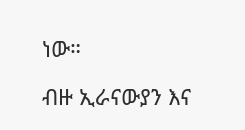ነው።

ብዙ ኢራናውያን እና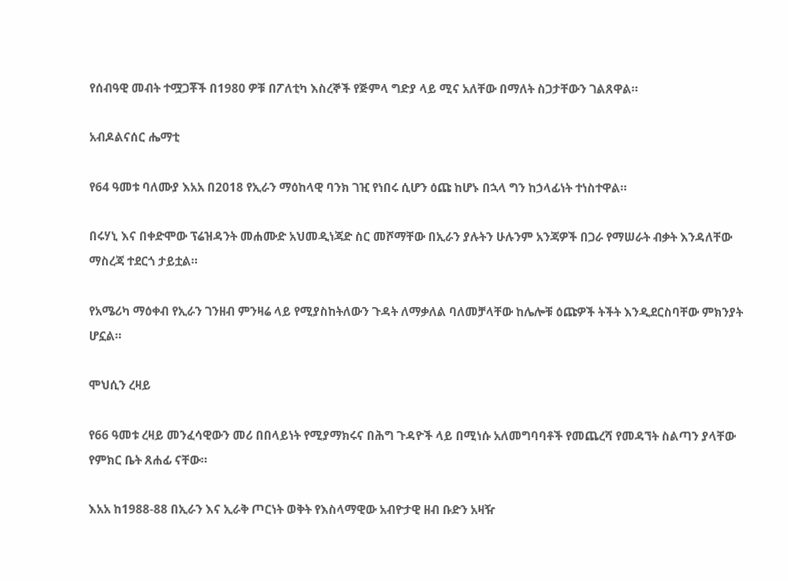የሰብዓዊ መብት ተሟጋቾች በ1980 ዎቹ በፖለቲካ እስረኞች የጅምላ ግድያ ላይ ሚና አለቸው በማለት ስጋታቸውን ገልጸዋል።

አብዶልናሰር ሔማቲ

የ64 ዓመቱ ባለሙያ እአአ በ2018 የኢራን ማዕከላዊ ባንክ ገዢ የነበሩ ሲሆን ዕጩ ከሆኑ በኋላ ግን ከኃላፊነት ተነስተዋል።

በሩሃኒ እና በቀድሞው ፕሬዝዳንት መሐሙድ አህመዲነጃድ ስር መሾማቸው በኢራን ያሉትን ሁሉንም አንጃዎች በጋራ የማሠራት ብቃት እንዳለቸው ማስረጃ ተደርጎ ታይቷል።

የአሜሪካ ማዕቀብ የኢራን ገንዘብ ምንዛሬ ላይ የሚያስከትለውን ጉዳት ለማቃለል ባለመቻላቸው ከሌሎቹ ዕጩዎች ትችት እንዲደርስባቸው ምክንያት ሆኗል።

ሞህሲን ረዛይ

የ66 ዓመቱ ረዛይ መንፈሳዊውን መሪ በበላይነት የሚያማክሩና በሕግ ጉዳዮች ላይ በሚነሱ አለመግባባቶች የመጨረሻ የመዳኘት ስልጣን ያላቸው የምክር ቤት ጸሐፊ ናቸው።

እአአ ከ1988-88 በኢራን እና ኢራቅ ጦርነት ወቅት የእስላማዊው አብዮታዊ ዘብ ቡድን አዛዥ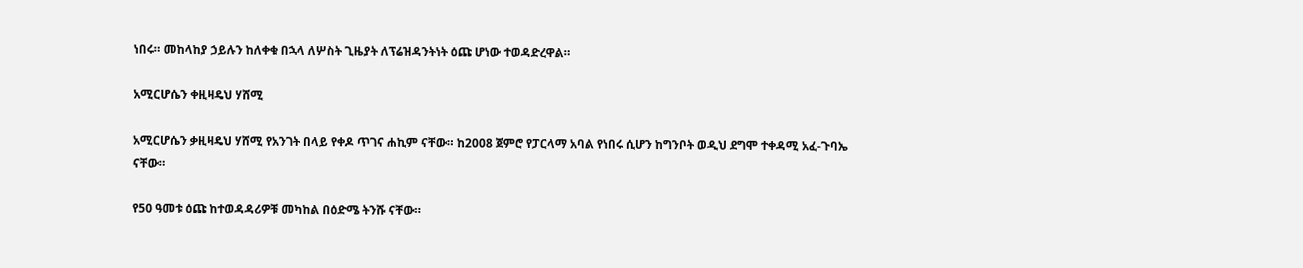ነበሩ። መከላከያ ኃይሉን ከለቀቁ በኋላ ለሦስት ጊዜያት ለፕሬዝዳንትነት ዕጩ ሆነው ተወዳድረዋል።

አሚርሆሴን ቀዚዛዴህ ሃሸሚ

አሚርሆሴን ቃዚዛዴህ ሃሸሚ የአንገት በላይ የቀዶ ጥገና ሐኪም ናቸው። ከ2008 ጀምሮ የፓርላማ አባል የነበሩ ሲሆን ከግንቦት ወዲህ ደግሞ ተቀዳሚ አፈ-ጉባኤ ናቸው።

የ50 ዓመቱ ዕጩ ከተወዳዳሪዎቹ መካከል በዕድሜ ትንሹ ናቸው።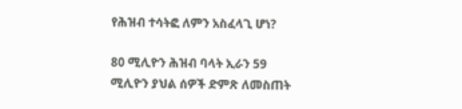የሕዝብ ተሳትፎ ለምን አስፈላጊ ሆነ?

80 ሚሊዮን ሕዝብ ባላት ኢራን 59 ሚሊዮን ያህል ሰዎች ድምጽ ለመስጠት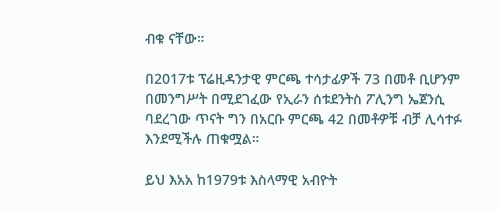ብቁ ናቸው።

በ2017ቱ ፕሬዚዳንታዊ ምርጫ ተሳታፊዎች 73 በመቶ ቢሆንም በመንግሥት በሚደገፈው የኢራን ሰቱደንትስ ፖሊንግ ኤጀንሲ ባደረገው ጥናት ግን በአርቡ ምርጫ 42 በመቶዎቹ ብቻ ሊሳተፉ እንደሚችሉ ጠቁሟል።

ይህ እአአ ከ1979ቱ እስላማዊ አብዮት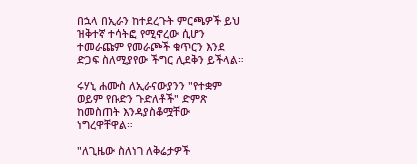በኋላ በኢራን ከተደረጉት ምርጫዎች ይህ ዝቅተኛ ተሳትፎ የሚኖረው ሲሆን ተመራጩም የመራጮች ቁጥርን እንደ ድጋፍ ስለሚያየው ችግር ሊደቅን ይችላል።

ሩሃኒ ሐሙስ ለኢራናውያንን "የተቋም ወይም የቡድን ጉድለቶች" ድምጽ ከመስጠት እንዳያስቆሟቸው ነግረዋቸዋል።

"ለጊዜው ስለነገ ለቅሬታዎች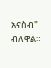አናስብ" ብለዋል።